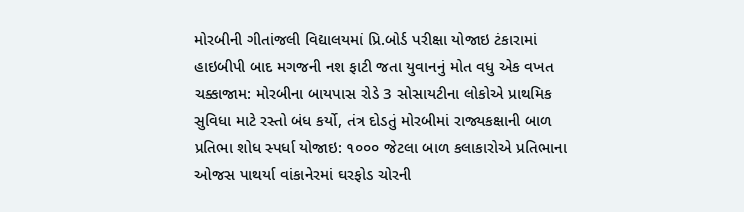મોરબીની ગીતાંજલી વિદ્યાલયમાં પ્રિ.બોર્ડ પરીક્ષા યોજાઇ ટંકારામાં હાઇબીપી બાદ મગજની નશ ફાટી જતા યુવાનનું મોત વધુ એક વખત ચક્કાજામ: મોરબીના બાયપાસ રોડે 3 સોસાયટીના લોકોએ પ્રાથમિક સુવિધા માટે રસ્તો બંધ કર્યો, તંત્ર દોડતું મોરબીમાં રાજ્યકક્ષાની બાળ પ્રતિભા શોધ સ્પર્ધા યોજાઇ: ૧૦૦૦ જેટલા બાળ કલાકારોએ પ્રતિભાના ઓજસ પાથર્યા વાંકાનેરમાં ઘરફોડ ચોરની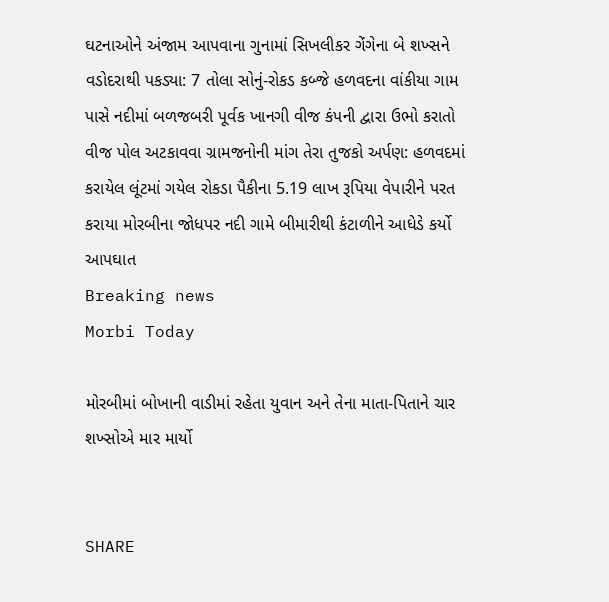ઘટનાઓને અંજામ આપવાના ગુનામાં સિખલીકર ગેંગેના બે શખ્સને વડોદરાથી પકડ્યા: 7 તોલા સોનું-રોકડ કબ્જે હળવદના વાંકીયા ગામ પાસે નદીમાં બળજબરી પૂર્વક ખાનગી વીજ કંપની દ્વારા ઉભો કરાતો વીજ પોલ અટકાવવા ગ્રામજનોની માંગ તેરા તુજકો અર્પણ: હળવદમાં કરાયેલ લૂંટમાં ગયેલ રોકડા પૈકીના 5.19 લાખ રૂપિયા વેપારીને પરત કરાયા મોરબીના જોધપર નદી ગામે બીમારીથી કંટાળીને આધેડે કર્યો આપઘાત
Breaking news
Morbi Today

મોરબીમાં બોખાની વાડીમાં રહેતા યુવાન અને તેના માતા-પિતાને ચાર શખ્સોએ માર માર્યો


SHARE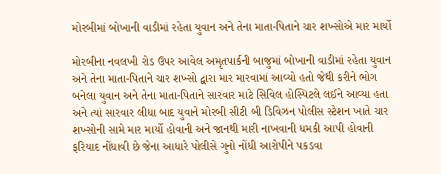મોરબીમાં બોખાની વાડીમાં રહેતા યુવાન અને તેના માતા-પિતાને ચાર શખ્સોએ માર માર્યો

મોરબીના નવલખી રોડ ઉપર આવેલ અમૃતપાર્કની બાજુમાં બોખાની વાડીમાં રહેતા યુવાન અને તેના માતા-પિતાને ચાર શખ્સો દ્વારા માર મારવામાં આવ્યો હતો જેથી કરીને ભોગ બનેલા યુવાન અને તેના માતા-પિતાને સારવાર માટે સિવિલ હોસ્પિટલે લઈને આવ્યા હતા અને ત્યાં સારવાર લીધા બાદ યુવાને મોરબી સીટી બી ડિવિઝન પોલીસ સ્ટેશન ખાતે ચાર શખ્સોની સામે માર માર્યો હોવાની અને જાનથી મારી નાખવાની ધમકી આપી હોવાની ફરિયાદ નોંધાવી છે જેના આધારે પોલીસે ગુનો નોંધી આરોપીને પકડવા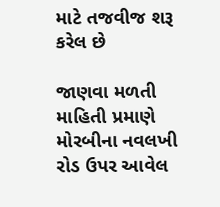માટે તજવીજ શરૂ કરેલ છે

જાણવા મળતી માહિતી પ્રમાણે મોરબીના નવલખી રોડ ઉપર આવેલ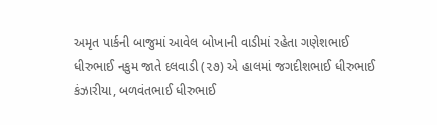અમૃત પાર્કની બાજુમાં આવેલ બોખાની વાડીમાં રહેતા ગણેશભાઈ ધીરુભાઈ નકુમ જાતે દલવાડી (૨૭) એ હાલમાં જગદીશભાઈ ધીરુભાઈ કંઝારીયા, બળવંતભાઈ ધીરુભાઈ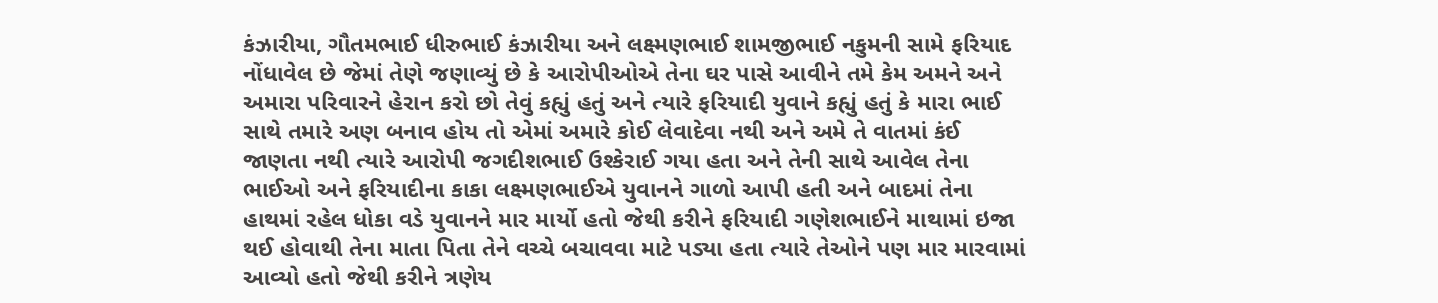કંઝારીયા, ગૌતમભાઈ ધીરુભાઈ કંઝારીયા અને લક્ષ્મણભાઈ શામજીભાઈ નકુમની સામે ફરિયાદ નોંધાવેલ છે જેમાં તેણે જણાવ્યું છે કે આરોપીઓએ તેના ઘર પાસે આવીને તમે કેમ અમને અને અમારા પરિવારને હેરાન કરો છો તેવું કહ્યું હતું અને ત્યારે ફરિયાદી યુવાને કહ્યું હતું કે મારા ભાઈ સાથે તમારે અણ બનાવ હોય તો એમાં અમારે કોઈ લેવાદેવા નથી અને અમે તે વાતમાં કંઈ જાણતા નથી ત્યારે આરોપી જગદીશભાઈ ઉશ્કેરાઈ ગયા હતા અને તેની સાથે આવેલ તેના ભાઈઓ અને ફરિયાદીના કાકા લક્ષ્મણભાઈએ યુવાનને ગાળો આપી હતી અને બાદમાં તેના હાથમાં રહેલ ધોકા વડે યુવાનને માર માર્યો હતો જેથી કરીને ફરિયાદી ગણેશભાઈને માથામાં ઇજા થઈ હોવાથી તેના માતા પિતા તેને વચ્ચે બચાવવા માટે પડ્યા હતા ત્યારે તેઓને પણ માર મારવામાં આવ્યો હતો જેથી કરીને ત્રણેય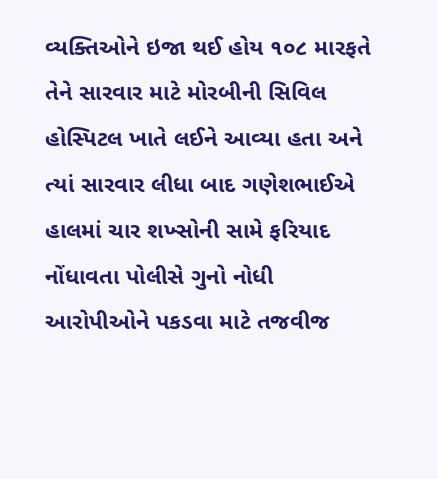વ્યક્તિઓને ઇજા થઈ હોય ૧૦૮ મારફતે તેને સારવાર માટે મોરબીની સિવિલ હોસ્પિટલ ખાતે લઈને આવ્યા હતા અને ત્યાં સારવાર લીધા બાદ ગણેશભાઈએ હાલમાં ચાર શખ્સોની સામે ફરિયાદ નોંધાવતા પોલીસે ગુનો નોધી આરોપીઓને પકડવા માટે તજવીજ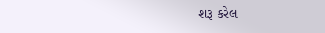શરૂ કરેલ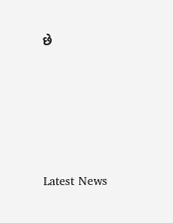છે






Latest News